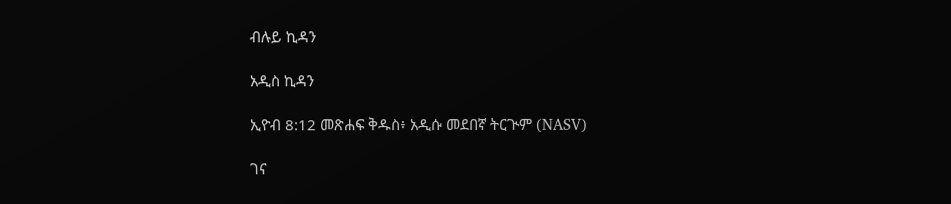ብሉይ ኪዳን

አዲስ ኪዳን

ኢዮብ 8:12 መጽሐፍ ቅዱስ፥ አዲሱ መደበኛ ትርጒም (NASV)

ገና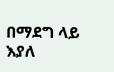በማደግ ላይ እያለ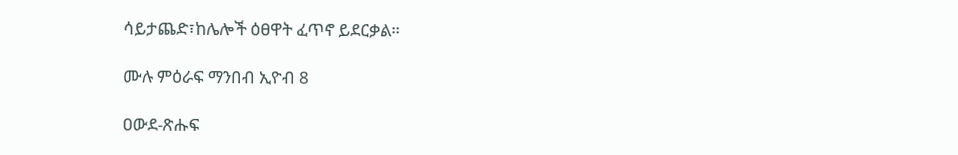ሳይታጨድ፣ከሌሎች ዕፀዋት ፈጥኖ ይደርቃል።

ሙሉ ምዕራፍ ማንበብ ኢዮብ 8

ዐውደ-ጽሑፍ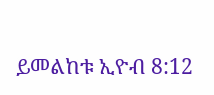ይመልከቱ ኢዮብ 8:12